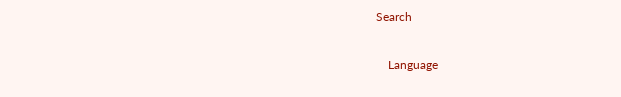Search

    Language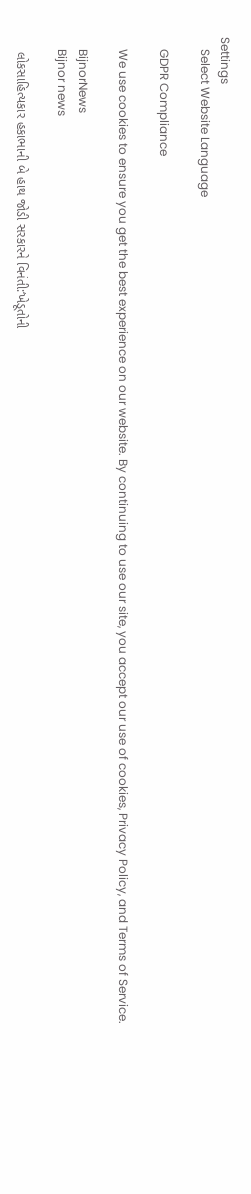Settings
    Select Website Language

    GDPR Compliance

    We use cookies to ensure you get the best experience on our website. By continuing to use our site, you accept our use of cookies, Privacy Policy, and Terms of Service.

    BijnorNews
    Bijnor news

    લોકસાહિત્યકાર હકાભાની બે હાથ જોડી સરકારને વિનંતી:‘ખેડૂતોની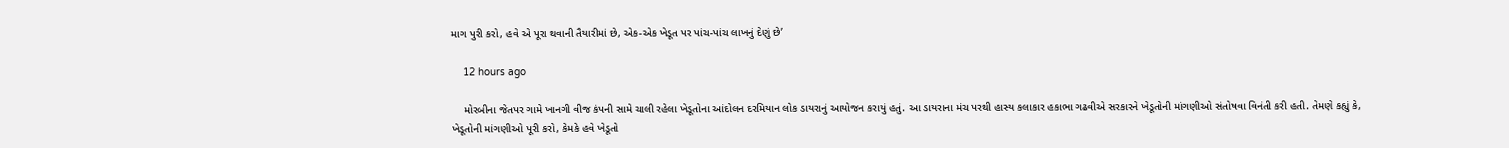માગ પુરી કરો, હવે એ પૂરા થવાની તૈયારીમાં છે, એક-એક ખેડૂત પર પાંચ-પાંચ લાખનું દેણું છે’

    12 hours ago

    મોરબીના જેતપર ગામે ખાનગી વીજ કંપની સામે ચાલી રહેલા ખેડૂતોના આંદોલન દરમિયાન લોક ડાયરાનું આયોજન કરાયું હતું. આ ડાયરાના મંચ પરથી હાસ્ય કલાકાર હકાભા ગઢવીએ સરકારને ખેડૂતોની માંગણીઓ સંતોષવા વિનંતી કરી હતી. તેમણે કહ્યું કે, ખેડૂતોની માંગણીઓ પૂરી કરો, કેમકે હવે ખેડૂતો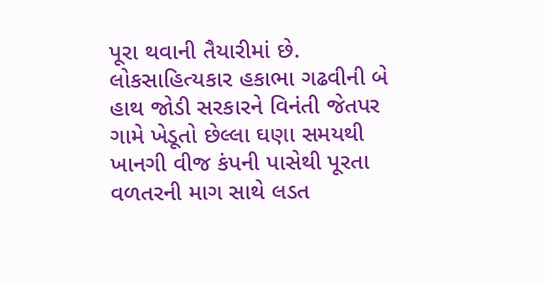પૂરા થવાની તૈયારીમાં છે. લોકસાહિત્યકાર હકાભા ગઢવીની બે હાથ જોડી સરકારને વિનંતી જેતપર ગામે ખેડૂતો છેલ્લા ઘણા સમયથી ખાનગી વીજ કંપની પાસેથી પૂરતા વળતરની માગ સાથે લડત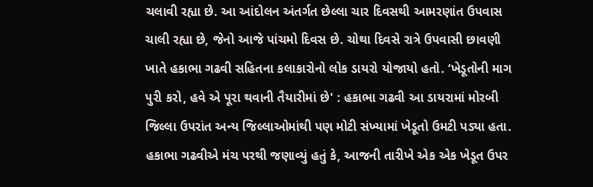ચલાવી રહ્યા છે. આ આંદોલન અંતર્ગત છેલ્લા ચાર દિવસથી આમરણાંત ઉપવાસ ચાલી રહ્યા છે, જેનો આજે પાંચમો દિવસ છે. ચોથા દિવસે રાત્રે ઉપવાસી છાવણી ખાતે હકાભા ગઢવી સહિતના કલાકારોનો લોક ડાયરો યોજાયો હતો. ‘ખેડૂતોની માગ પુરી કરો, હવે એ પૂરા થવાની તૈયારીમાં છે' : હકાભા ગઢવી આ ડાયરામાં મોરબી જિલ્લા ઉપરાંત અન્ય જિલ્લાઓમાંથી પણ મોટી સંખ્યામાં ખેડૂતો ઉમટી પડ્યા હતા. હકાભા ગઢવીએ મંચ પરથી જણાવ્યું હતું કે, આજની તારીખે એક એક ખેડૂત ઉપર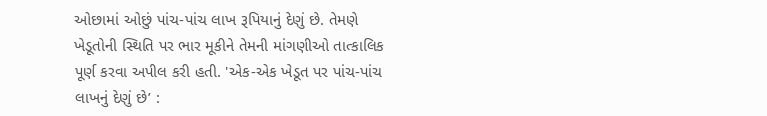ઓછામાં ઓછું પાંચ-પાંચ લાખ રૂપિયાનું દેણું છે. તેમણે ખેડૂતોની સ્થિતિ પર ભાર મૂકીને તેમની માંગણીઓ તાત્કાલિક પૂર્ણ કરવા અપીલ કરી હતી. 'એક-એક ખેડૂત પર પાંચ-પાંચ લાખનું દેણું છે’ :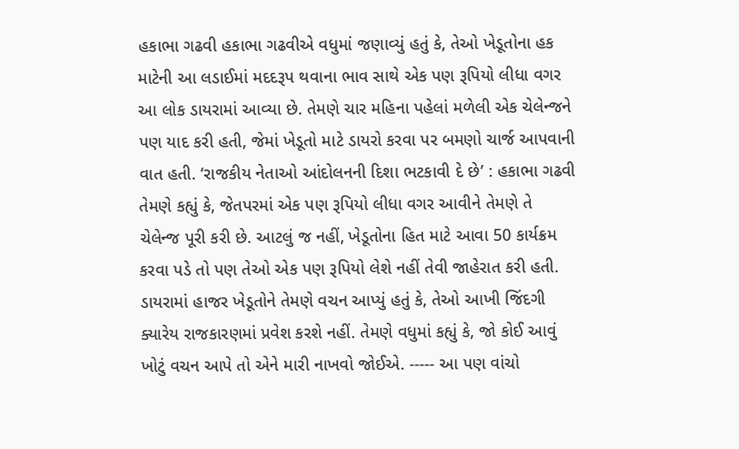હકાભા ગઢવી હકાભા ગઢવીએ વધુમાં જણાવ્યું હતું કે, તેઓ ખેડૂતોના હક માટેની આ લડાઈમાં મદદરૂપ થવાના ભાવ સાથે એક પણ રૂપિયો લીધા વગર આ લોક ડાયરામાં આવ્યા છે. તેમણે ચાર મહિના પહેલાં મળેલી એક ચેલેન્જને પણ યાદ કરી હતી, જેમાં ખેડૂતો માટે ડાયરો કરવા પર બમણો ચાર્જ આપવાની વાત હતી. ‘રાજકીય નેતાઓ આંદોલનની દિશા ભટકાવી દે છે’ : હકાભા ગઢવી તેમણે કહ્યું કે, જેતપરમાં એક પણ રૂપિયો લીધા વગર આવીને તેમણે તે ચેલેન્જ પૂરી કરી છે. આટલું જ નહીં, ખેડૂતોના હિત માટે આવા 50 કાર્યક્રમ કરવા પડે તો પણ તેઓ એક પણ રૂપિયો લેશે નહીં તેવી જાહેરાત કરી હતી. ડાયરામાં હાજર ખેડૂતોને તેમણે વચન આપ્યું હતું કે, તેઓ આખી જિંદગી ક્યારેય રાજકારણમાં પ્રવેશ કરશે નહીં. તેમણે વધુમાં કહ્યું કે, જો કોઈ આવું ખોટું વચન આપે તો એને મારી નાખવો જોઈએ. ----- આ પણ વાંચો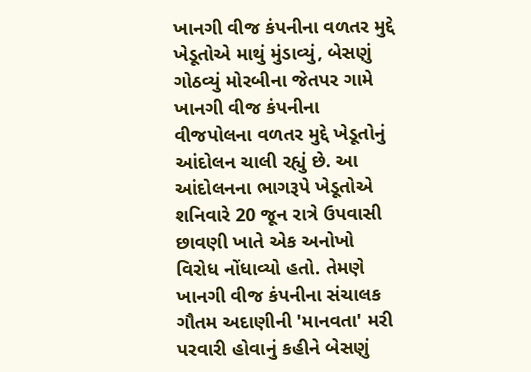ખાનગી વીજ કંપનીના વળતર મુદ્દે ખેડૂતોએ માથું મુંડાવ્યું, બેસણું ગોઠવ્યું મોરબીના જેતપર ગામે ખાનગી વીજ કંપનીના વીજપોલના વળતર મુદ્દે ખેડૂતોનું આંદોલન ચાલી રહ્યું છે. આ આંદોલનના ભાગરૂપે ખેડૂતોએ શનિવારે 20 જૂન રાત્રે ઉપવાસી છાવણી ખાતે એક અનોખો વિરોધ નોંધાવ્યો હતો. તેમણે ખાનગી વીજ કંપનીના સંચાલક ગૌતમ અદાણીની 'માનવતા' મરી પરવારી હોવાનું કહીને બેસણું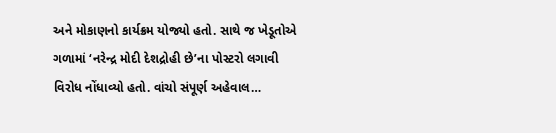અને મોકાણનો કાર્યક્રમ યોજ્યો હતો. સાથે જ ખેડૂતોએ ગળામાં ‘નરેન્દ્ર મોદી દેશદ્રોહી છે’ના પોસ્ટરો લગાવી વિરોધ નોંધાવ્યો હતો. વાંચો સંપૂર્ણ અહેવાલ…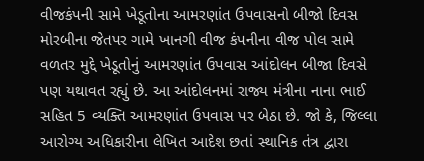વીજકંપની સામે ખેડૂતોના આમરણાંત ઉપવાસનો બીજો દિવસ મોરબીના જેતપર ગામે ખાનગી વીજ કંપનીના વીજ પોલ સામે વળતર મુદ્દે ખેડૂતોનું આમરણાંત ઉપવાસ આંદોલન બીજા દિવસે પણ યથાવત રહ્યું છે. આ આંદોલનમાં રાજ્ય મંત્રીના નાના ભાઈ સહિત 5 વ્યક્તિ આમરણાંત ઉપવાસ પર બેઠા છે. જો કે, જિલ્લા આરોગ્ય અધિકારીના લેખિત આદેશ છતાં સ્થાનિક તંત્ર દ્વારા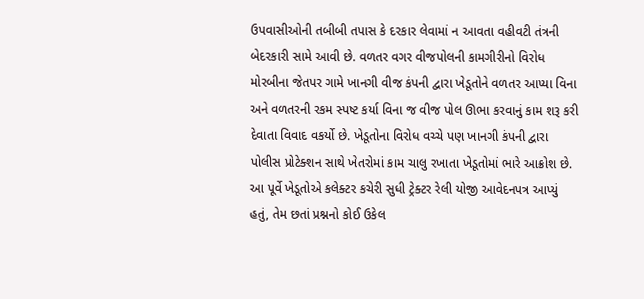ઉપવાસીઓની તબીબી તપાસ કે દરકાર લેવામાં ન આવતા વહીવટી તંત્રની બેદરકારી સામે આવી છે. વળતર વગર વીજપોલની કામગીરીનો વિરોધ મોરબીના જેતપર ગામે ખાનગી વીજ કંપની દ્વારા ખેડૂતોને વળતર આપ્યા વિના અને વળતરની રકમ સ્પષ્ટ કર્યા વિના જ વીજ પોલ ઊભા કરવાનું કામ શરૂ કરી દેવાતા વિવાદ વકર્યો છે. ખેડૂતોના વિરોધ વચ્ચે પણ ખાનગી કંપની દ્વારા પોલીસ પ્રોટેક્શન સાથે ખેતરોમાં કામ ચાલુ રખાતા ખેડૂતોમાં ભારે આક્રોશ છે. આ પૂર્વે ખેડૂતોએ કલેક્ટર કચેરી સુધી ટ્રેક્ટર રેલી યોજી આવેદનપત્ર આપ્યું હતું, તેમ છતાં પ્રશ્નનો કોઈ ઉકેલ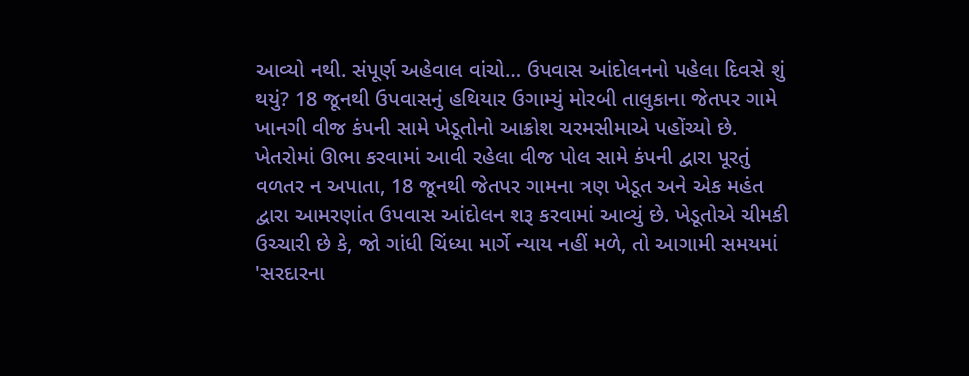આવ્યો નથી. સંપૂર્ણ અહેવાલ વાંચો… ઉપવાસ આંદોલનનો પહેલા દિવસે શું થયું? 18 જૂનથી ઉપવાસનું હથિયાર ઉગામ્યું મોરબી તાલુકાના જેતપર ગામે ખાનગી વીજ કંપની સામે ખેડૂતોનો આક્રોશ ચરમસીમાએ પહોંચ્યો છે. ખેતરોમાં ઊભા કરવામાં આવી રહેલા વીજ પોલ સામે કંપની દ્વારા પૂરતું વળતર ન અપાતા, 18 જૂનથી જેતપર ગામના ત્રણ ખેડૂત અને એક મહંત દ્વારા આમરણાંત ઉપવાસ આંદોલન શરૂ કરવામાં આવ્યું છે. ખેડૂતોએ ચીમકી ઉચ્ચારી છે કે, જો ગાંધી ચિંધ્યા માર્ગે ન્યાય નહીં મળે, તો આગામી સમયમાં 'સરદારના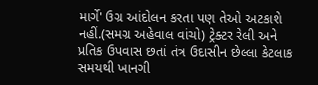માર્ગે' ઉગ્ર આંદોલન કરતા પણ તેઓ અટકાશે નહીં.(સમગ્ર અહેવાલ વાંચો) ટ્રેક્ટર રેલી અને પ્રતિક ઉપવાસ છતાં તંત્ર ઉદાસીન છેલ્લા કેટલાક સમયથી ખાનગી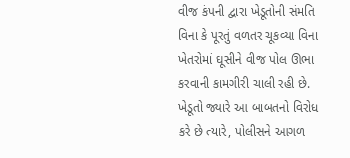વીજ કંપની દ્વારા ખેડૂતોની સંમતિ વિના કે પૂરતું વળતર ચૂકવ્યા વિના ખેતરોમાં ઘૂસીને વીજ પોલ ઊભા કરવાની કામગીરી ચાલી રહી છે. ખેડૂતો જ્યારે આ બાબતનો વિરોધ કરે છે ત્યારે, પોલીસને આગળ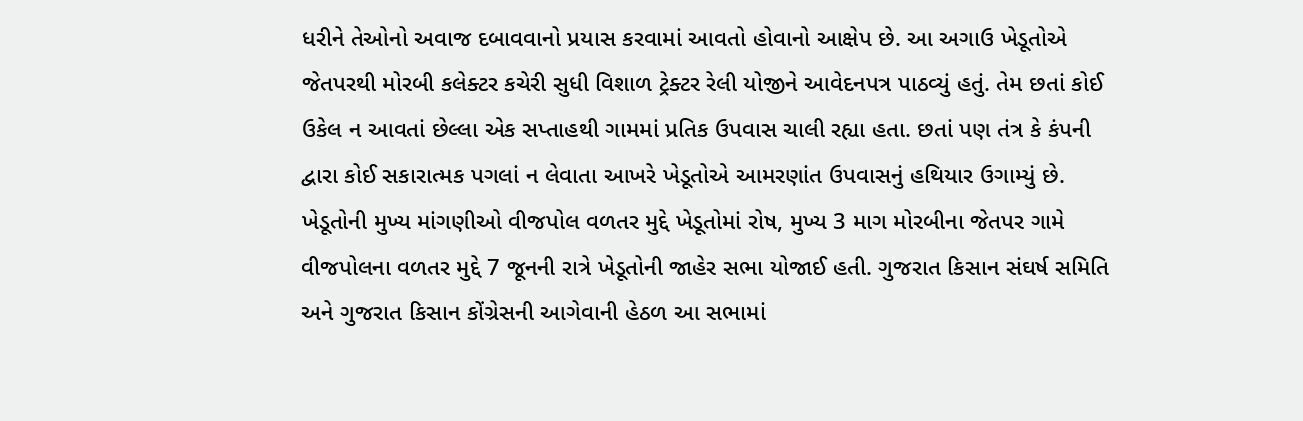ધરીને તેઓનો અવાજ દબાવવાનો પ્રયાસ કરવામાં આવતો હોવાનો આક્ષેપ છે. આ અગાઉ ખેડૂતોએ જેતપરથી મોરબી કલેક્ટર કચેરી સુધી વિશાળ ટ્રેક્ટર રેલી યોજીને આવેદનપત્ર પાઠવ્યું હતું. તેમ છતાં કોઈ ઉકેલ ન આવતાં છેલ્લા એક સપ્તાહથી ગામમાં પ્રતિક ઉપવાસ ચાલી રહ્યા હતા. છતાં પણ તંત્ર કે કંપની દ્વારા કોઈ સકારાત્મક પગલાં ન લેવાતા આખરે ખેડૂતોએ આમરણાંત ઉપવાસનું હથિયાર ઉગામ્યું છે. ખેડૂતોની મુખ્ય માંગણીઓ વીજપોલ વળતર મુદ્દે ખેડૂતોમાં રોષ, મુખ્ય 3 માગ મોરબીના જેતપર ગામે વીજપોલના વળતર મુદ્દે 7 જૂનની રાત્રે ખેડૂતોની જાહેર સભા યોજાઈ હતી. ગુજરાત કિસાન સંઘર્ષ સમિતિ અને ગુજરાત કિસાન કોંગ્રેસની આગેવાની હેઠળ આ સભામાં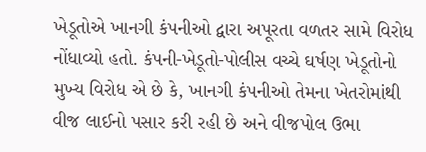ખેડૂતોએ ખાનગી કંપનીઓ દ્વારા અપૂરતા વળતર સામે વિરોધ નોંધાવ્યો હતો. કંપની-ખેડૂતો-પોલીસ વચ્ચે ઘર્ષણ ખેડૂતોનો મુખ્ય વિરોધ એ છે કે, ખાનગી કંપનીઓ તેમના ખેતરોમાંથી વીજ લાઈનો પસાર કરી રહી છે અને વીજપોલ ઉભા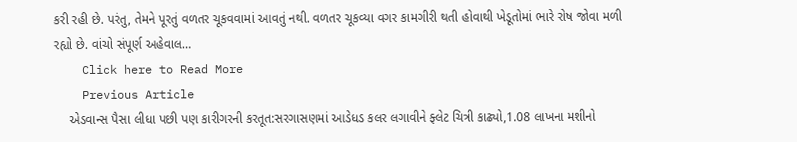કરી રહી છે. પરંતુ, તેમને પૂરતું વળતર ચૂકવવામાં આવતું નથી. વળતર ચૂકવ્યા વગર કામગીરી થતી હોવાથી ખેડૂતોમાં ભારે રોષ જોવા મળી રહ્યો છે. વાંચો સંપૂર્ણ અહેવાલ…
    Click here to Read More
    Previous Article
    એડવાન્સ પૈસા લીધા પછી પણ કારીગરની કરતૂત:સરગાસણમાં આડેધડ કલર લગાવીને ફ્લેટ ચિત્રી કાઢ્યો,1.08 લાખના મશીનો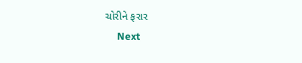ચોરીને ફરાર
    Next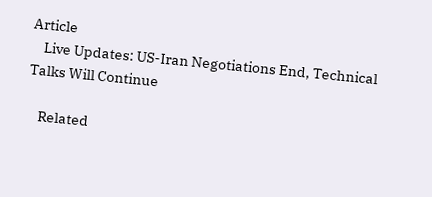Article
    Live Updates: US-Iran Negotiations End, Technical Talks Will Continue

    Related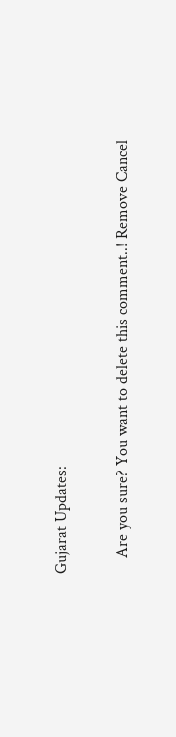Gujarat Updates:

    Are you sure? You want to delete this comment..! Remove Cancel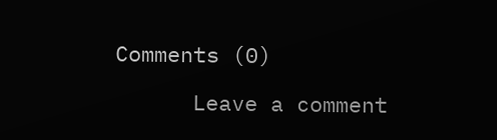Comments (0)

      Leave a comment